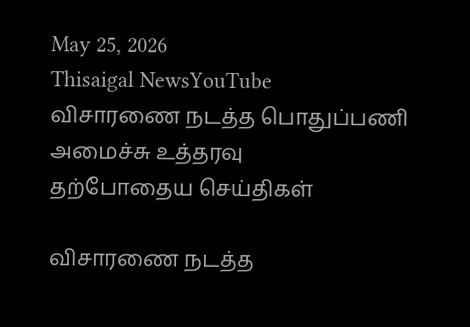May 25, 2026
Thisaigal NewsYouTube
விசாரணை நடத்த பொதுப்பணி அமைச்சு உத்தரவு
தற்போதைய செய்திகள்

விசாரணை நடத்த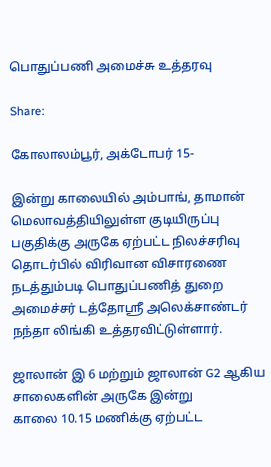பொதுப்பணி அமைச்சு உத்தரவு

Share:

கோலாலம்பூர், அக்டோபர் 15-

இன்று காலையில் அம்பாங், தாமான் மெலாவத்தியிலுள்ள குடியிருப்பு பகுதிக்கு அருகே ஏற்பட்ட நிலச்சரிவு தொடர்பில் விரிவான விசாரணை நடத்தும்படி பொதுப்பணித் துறை அமைச்சர் டத்தோஸ்ரீ அலெக்சாண்டர் நந்தா லிங்கி உத்தரவிட்டுள்ளார்.

ஜாலான் இ 6 மற்றும் ஜாலான் G2 ஆகிய சாலைகளின் அருகே இன்று
காலை 10.15 மணிக்கு ஏற்பட்ட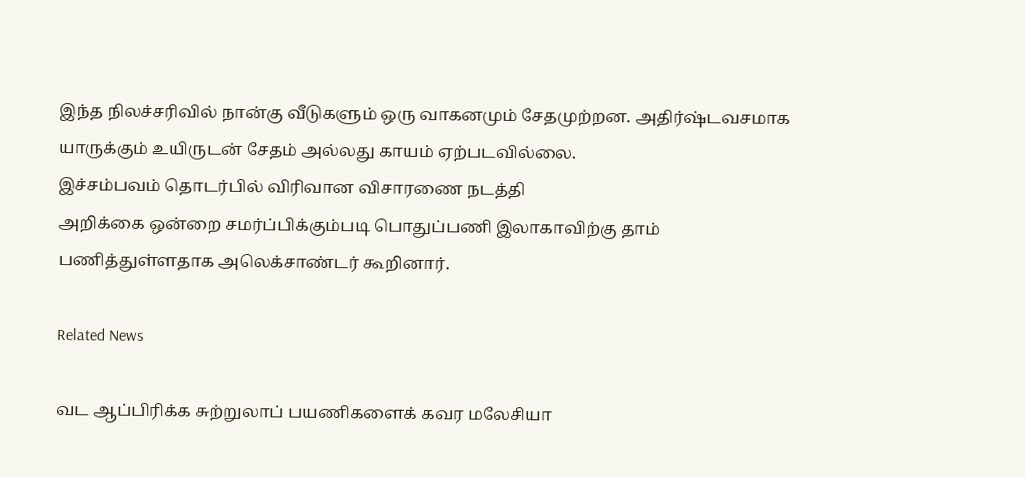இந்த நிலச்சரிவில் நான்கு வீடுகளும் ஒரு வாகனமும் சேதமுற்றன. அதிர்ஷ்டவசமாக யாருக்கும் உயிருடன் சேதம் அல்லது காயம் ஏற்படவில்லை.
இச்சம்பவம் தொடர்பில் விரிவான விசாரணை நடத்தி
அறிக்கை ஒன்றை சமர்ப்பிக்கும்படி பொதுப்பணி இலாகாவிற்கு தாம் பணித்துள்ளதாக அலெக்சாண்டர் கூறினார்.

Related News

வட ஆப்பிரிக்க சுற்றுலாப் பயணிகளைக் கவர மலேசியா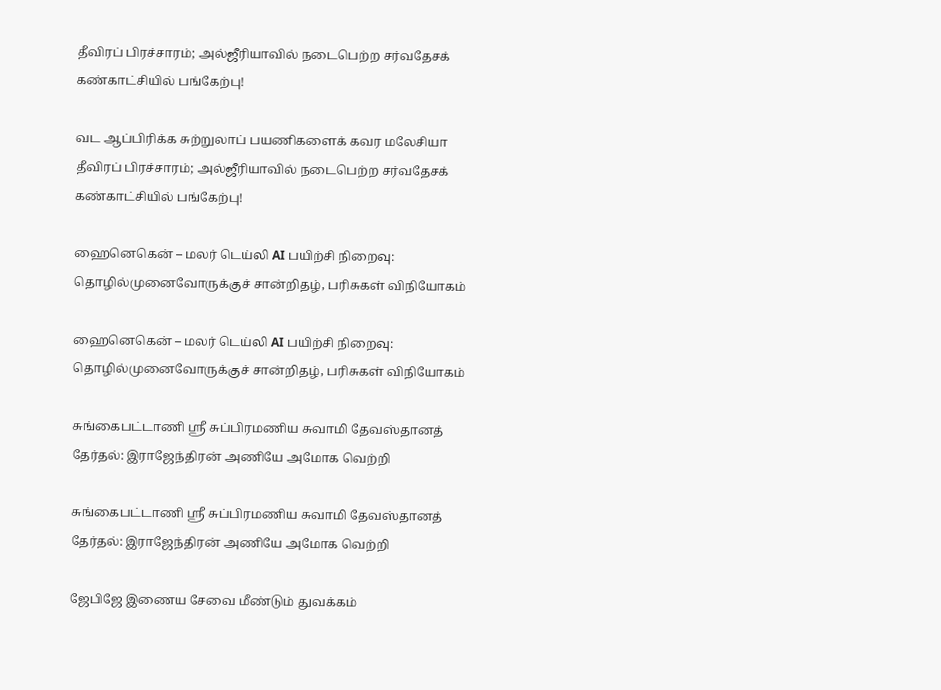தீவிரப் பிரச்சாரம்; அல்ஜீரியாவில் நடைபெற்ற சர்வதேசக் கண்காட்சியில் பங்கேற்பு!

வட ஆப்பிரிக்க சுற்றுலாப் பயணிகளைக் கவர மலேசியா தீவிரப் பிரச்சாரம்; அல்ஜீரியாவில் நடைபெற்ற சர்வதேசக் கண்காட்சியில் பங்கேற்பு!

ஹைனெகென் – மலர் டெய்லி AI பயிற்சி நிறைவு: தொழில்முனைவோருக்குச் சான்றிதழ், பரிசுகள் விநியோகம்

ஹைனெகென் – மலர் டெய்லி AI பயிற்சி நிறைவு: தொழில்முனைவோருக்குச் சான்றிதழ், பரிசுகள் விநியோகம்

சுங்கைபட்டாணி ஶ்ரீ சுப்பிரமணிய சுவாமி தேவஸ்தானத் தேர்தல்: இராஜேந்திரன் அணியே அமோக வெற்றி

சுங்கைபட்டாணி ஶ்ரீ சுப்பிரமணிய சுவாமி தேவஸ்தானத் தேர்தல்: இராஜேந்திரன் அணியே அமோக வெற்றி

ஜேபிஜே இணைய சேவை மீண்டும் துவக்கம்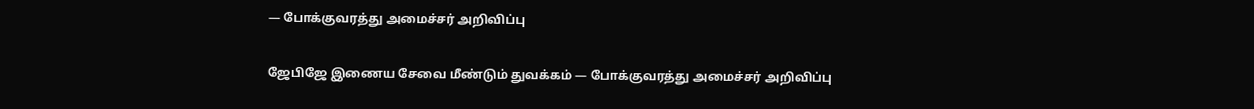— போக்குவரத்து அமைச்சர் அறிவிப்பு

ஜேபிஜே இணைய சேவை மீண்டும் துவக்கம் — போக்குவரத்து அமைச்சர் அறிவிப்பு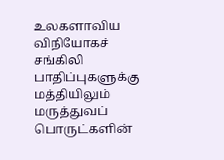உலகளாவிய விநியோகச் சங்கிலி பாதிப்புகளுக்கு மத்தியிலும் மருத்துவப் பொருட்களின்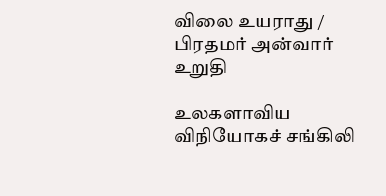விலை உயராது / பிரதமர் அன்வார் உறுதி

உலகளாவிய விநியோகச் சங்கிலி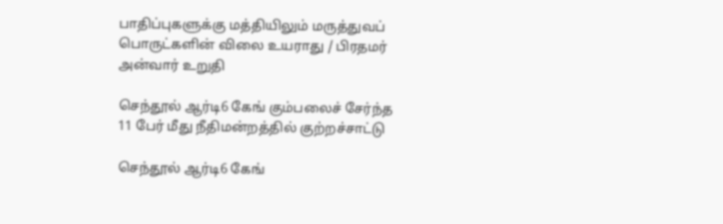பாதிப்புகளுக்கு மத்தியிலும் மருத்துவப் பொருட்களின் விலை உயராது / பிரதமர் அன்வார் உறுதி

செந்தூல் ஆர்டி6 கேங் கும்பலைச் சேர்ந்த 11 பேர் மீது நீதிமன்றத்தில் குற்றச்சாட்டு

செந்தூல் ஆர்டி6 கேங்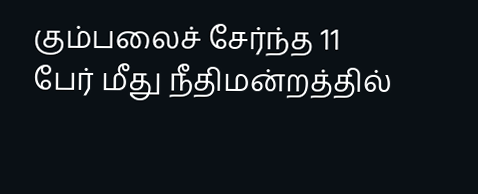கும்பலைச் சேர்ந்த 11 பேர் மீது நீதிமன்றத்தில்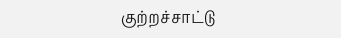குற்றச்சாட்டு